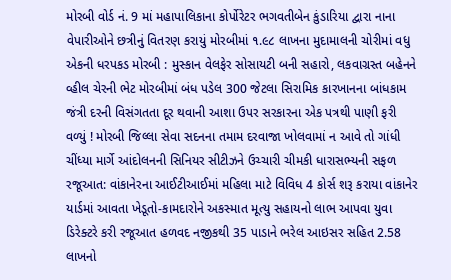મોરબી વોર્ડ નં. 9 માં મહાપાલિકાના કોર્પોરેટર ભગવતીબેન કુંડારિયા દ્વારા નાના વેપારીઓને છત્રીનું વિતરણ કરાયું મોરબીમાં ૧.૯૮ લાખના મુદામાલની ચોરીમાં વધુ એકની ધરપકડ મોરબી : મુસ્કાન વેલફેર સોસાયટી બની સહારો, લકવાગ્રસ્ત બહેનને વ્હીલ ચેરની ભેટ મોરબીમાં બંધ પડેલ 300 જેટલા સિરામિક કારખાનના બાંધકામ જંત્રી દરની વિસંગતતા દૂર થવાની આશા ઉપર સરકારના એક પત્રથી પાણી ફરી વળ્યું ! મોરબી જિલ્લા સેવા સદનના તમામ દરવાજા ખોલવામાં ન આવે તો ગાંધી ચીંધ્યા માર્ગે આંદોલનની સિનિયર સીટીઝને ઉચ્ચારી ચીમકી ધારાસભ્યની સફળ રજૂઆત: વાંકાનેરના આઈટીઆઈમાં મહિલા માટે વિવિધ 4 કોર્સ શરૂ કરાયા વાંકાનેર યાર્ડમાં આવતા ખેડૂતો-કામદારોને અકસ્માત મૂત્યુ સહાયનો લાભ આપવા યુવા ડિરેક્ટરે કરી રજૂઆત હળવદ નજીકથી 35 પાડાને ભરેલ આઇસર સહિત 2.58 લાખનો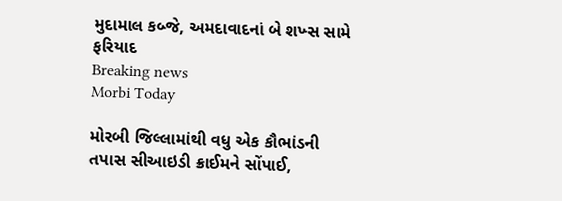મુદામાલ કબ્જે, અમદાવાદનાં બે શખ્સ સામે ફરિયાદ
Breaking news
Morbi Today

મોરબી જિલ્લામાંથી વધુ એક કૌભાંડની તપાસ સીઆઇડી ક્રાઈમને સોંપાઈ,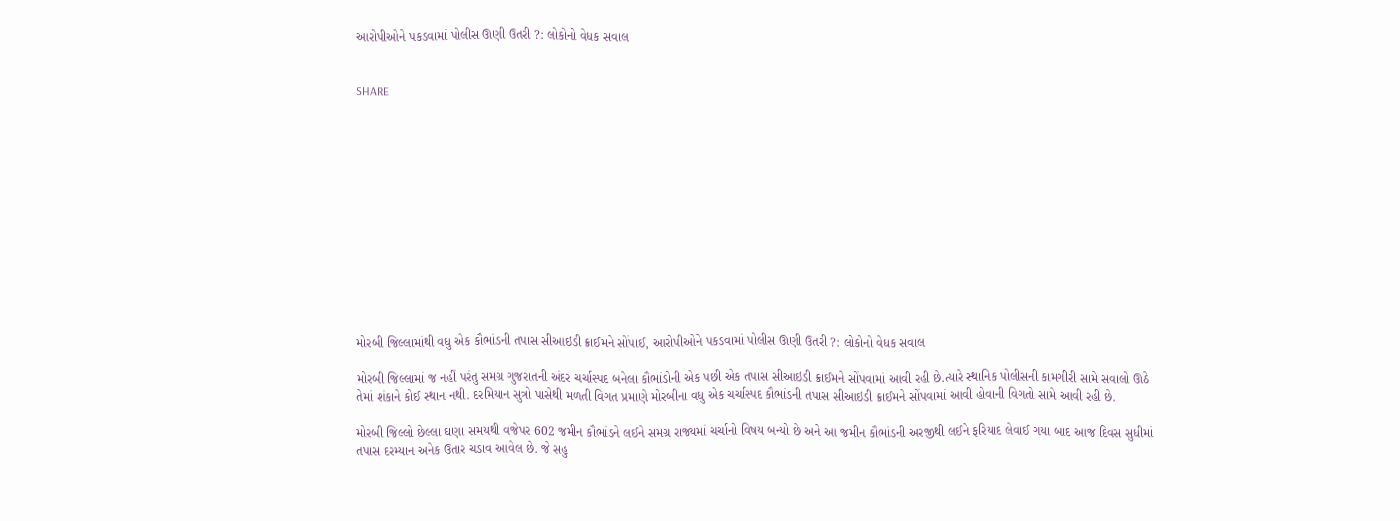આરોપીઓને પકડવામાં પોલીસ ઊણી ઉતરી ?: લોકોનો વેધક સવાલ


SHARE













મોરબી જિલ્લામાંથી વધુ એક કૌભાંડની તપાસ સીઆઇડી ક્રાઈમને સોંપાઈ, આરોપીઓને પકડવામાં પોલીસ ઊણી ઉતરી ?: લોકોનો વેધક સવાલ

મોરબી જિલ્લામાં જ નહીં પરંતુ સમગ્ર ગુજરાતની અંદર ચર્ચાસ્પદ બનેલા કૌભાંડોની એક પછી એક તપાસ સીઆઇડી ક્રાઈમને સોંપવામાં આવી રહી છે.ત્યારે સ્થાનિક પોલીસની કામગીરી સામે સવાલો ઊઠે તેમાં શંકાને કોઈ સ્થાન નથી. દરમિયાન સુત્રો પાસેથી મળતી વિગત પ્રમાણે મોરબીના વધુ એક ચર્ચાસ્પદ કૌભાંડની તપાસ સીઆઇડી ક્રાઈમને સોંપવામાં આવી હોવાની વિગતો સામે આવી રહી છે.

મોરબી જિલ્લો છેલ્લા ઘણા સમયથી વજેપર 602 જમીન કૌભાંડને લઈને સમગ્ર રાજ્યમાં ચર્ચાનો વિષય બન્યો છે અને આ જમીન કૌભાંડની અરજીથી લઈને ફરિયાદ લેવાઈ ગયા બાદ આજ દિવસ સુધીમાં તપાસ દરમ્યાન અનેક ઉતાર ચડાવ આવેલ છે. જે સહુ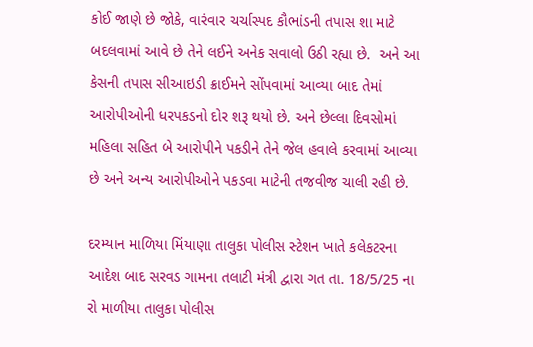કોઈ જાણે છે જોકે, વારંવાર ચર્ચાસ્પદ કૌભાંડની તપાસ શા માટે બદલવામાં આવે છે તેને લઈને અનેક સવાલો ઉઠી રહ્યા છે.  અને આ કેસની તપાસ સીઆઇડી ક્રાઈમને સોંપવામાં આવ્યા બાદ તેમાં આરોપીઓની ધરપકડનો દોર શરૂ થયો છે. અને છેલ્લા દિવસોમાં મહિલા સહિત બે આરોપીને પકડીને તેને જેલ હવાલે કરવામાં આવ્યા છે અને અન્ય આરોપીઓને પકડવા માટેની તજવીજ ચાલી રહી છે.

દરમ્યાન માળિયા મિંયાણા તાલુકા પોલીસ સ્ટેશન ખાતે કલેકટરના આદેશ બાદ સરવડ ગામના તલાટી મંત્રી દ્વારા ગત તા. 18/5/25 ના રો માળીયા તાલુકા પોલીસ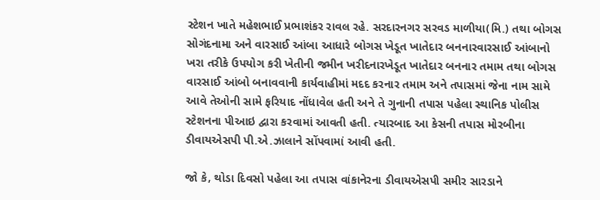સ્ટેશન ખાતે મહેશભાઈ પ્રભાશંકર રાવલ રહે. સરદારનગર સરવડ માળીયા(મિ.) તથા બોગસ સોગંદનામા અને વારસાઈ આંબા આધારે બોગસ ખેડૂત ખાતેદાર બનનારવારસાઈ આંબાનો ખરા તરીકે ઉપયોગ કરી ખેતીની જમીન ખરીદનારખેડૂત ખાતેદાર બનનાર તમામ તથા બોગસ વારસાઈ આંબો બનાવવાની કાર્યવાહીમાં મદદ કરનાર તમામ અને તપાસમાં જેના નામ સામે આવે તેઓની સામે ફરિયાદ નોંધાવેલ હતી અને તે ગુનાની તપાસ પહેલા સ્થાનિક પોલીસ સ્ટેશનના પીઆઇ દ્વારા કરવામાં આવતી હતી. ત્યારબાદ આ કેસની તપાસ મોરબીના ડીવાયએસપી પી.એ.ઝાલાને સોંપવામાં આવી હતી.

જો કે, થોડા દિવસો પહેલા આ તપાસ વાંકાનેરના ડીવાયએસપી સમીર સારડાને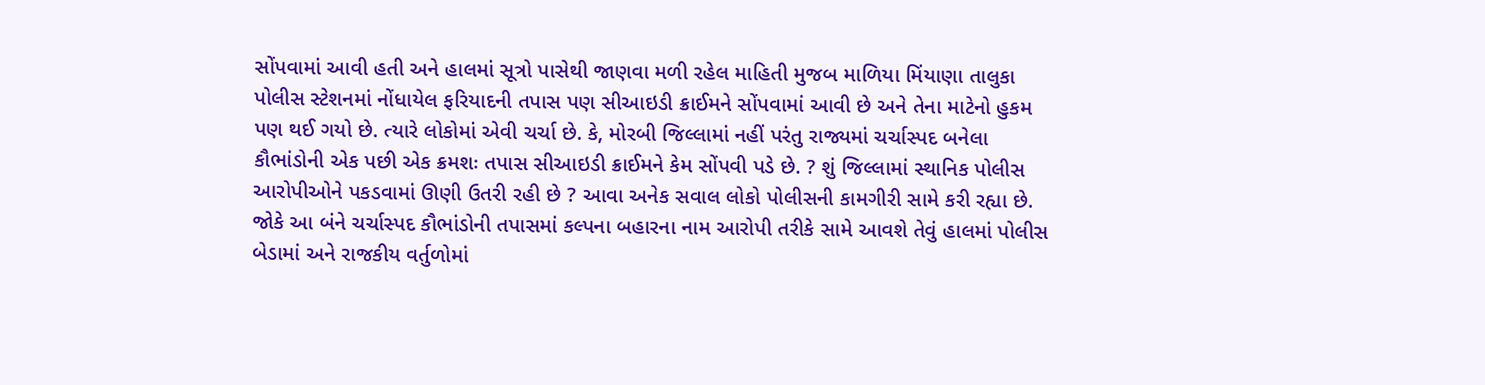સોંપવામાં આવી હતી અને હાલમાં સૂત્રો પાસેથી જાણવા મળી રહેલ માહિતી મુજબ માળિયા મિંયાણા તાલુકા પોલીસ સ્ટેશનમાં નોંધાયેલ ફરિયાદની તપાસ પણ સીઆઇડી ક્રાઈમને સોંપવામાં આવી છે અને તેના માટેનો હુકમ પણ થઈ ગયો છે. ત્યારે લોકોમાં એવી ચર્ચા છે. કે, મોરબી જિલ્લામાં નહીં પરંતુ રાજ્યમાં ચર્ચાસ્પદ બનેલા કૌભાંડોની એક પછી એક ક્રમશઃ તપાસ સીઆઇડી ક્રાઈમને કેમ સોંપવી પડે છે. ? શું જિલ્લામાં સ્થાનિક પોલીસ આરોપીઓને પકડવામાં ઊણી ઉતરી રહી છે ? આવા અનેક સવાલ લોકો પોલીસની કામગીરી સામે કરી રહ્યા છે. જોકે આ બંને ચર્ચાસ્પદ કૌભાંડોની તપાસમાં કલ્પના બહારના નામ આરોપી તરીકે સામે આવશે તેવું હાલમાં પોલીસ બેડામાં અને રાજકીય વર્તુળોમાં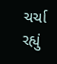ચર્ચા રહ્યું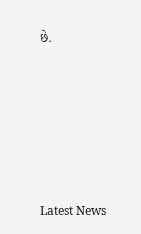છે.






Latest News